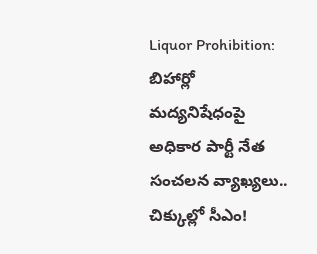Liquor Prohibition: బిహార్లో మద్యనిషేధంపై అధికార పార్టీ నేత సంచలన వ్యాఖ్యలు.. చిక్కుల్లో సీఎం!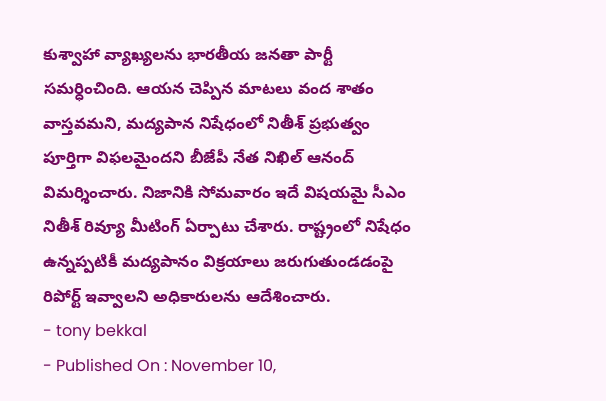కుశ్వాహా వ్యాఖ్యలను భారతీయ జనతా పార్టీ సమర్ధించింది. ఆయన చెప్పిన మాటలు వంద శాతం వాస్తవమని, మద్యపాన నిషేధంలో నితీశ్ ప్రభుత్వం పూర్తిగా విఫలమైందని బీజేపీ నేత నిఖిల్ ఆనంద్ విమర్శించారు. నిజానికి సోమవారం ఇదే విషయమై సీఎం నితీశ్ రివ్యూ మీటింగ్ ఏర్పాటు చేశారు. రాష్ట్రంలో నిషేధం ఉన్నప్పటికీ మద్యపానం విక్రయాలు జరుగుతుండడంపై రిపోర్ట్ ఇవ్వాలని అధికారులను ఆదేశించారు.
- tony bekkal
- Published On : November 10,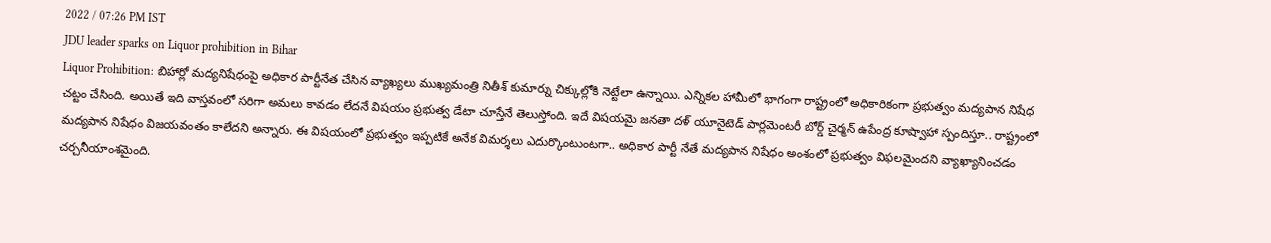2022 / 07:26 PM IST
JDU leader sparks on Liquor prohibition in Bihar
Liquor Prohibition: బిహార్లో మద్యనిషేధంపై అధికార పార్టీనేత చేసిన వ్యాఖ్యలు ముఖ్యమంత్రి నితీశ్ కుమార్ను చిక్కుల్లోకి నెట్టేలా ఉన్నాయి. ఎన్నికల హామీలో భాగంగా రాష్ట్రంలో అధికారికంగా ప్రభుత్వం మద్యపాన నిషేధ చట్టం చేసింది. అయితే ఇది వాస్తవంలో సరిగా అమలు కావడం లేదనే విషయం ప్రభుత్వ డేటా చూస్తేనే తెలుస్తోంది. ఇదే విషయమై జనతా దళ్ యూనైటెడ్ పార్లమెంటరీ బోర్డ్ చైర్మన్ ఉపేంద్ర కూష్వాహా స్పందిస్తూ.. రాష్ట్రంలో మద్యపాన నిషేధం విజయవంతం కాలేదని అన్నారు. ఈ విషయంలో ప్రభుత్వం ఇప్పటికే అనేక విమర్శలు ఎదుర్కొంటుంటగా.. అధికార పార్టీ నేతే మద్యపాన నిషేధం అంశంలో ప్రభుత్వం విఫలమైందని వ్యాఖ్యానించడం చర్చనీయాంశమైంది.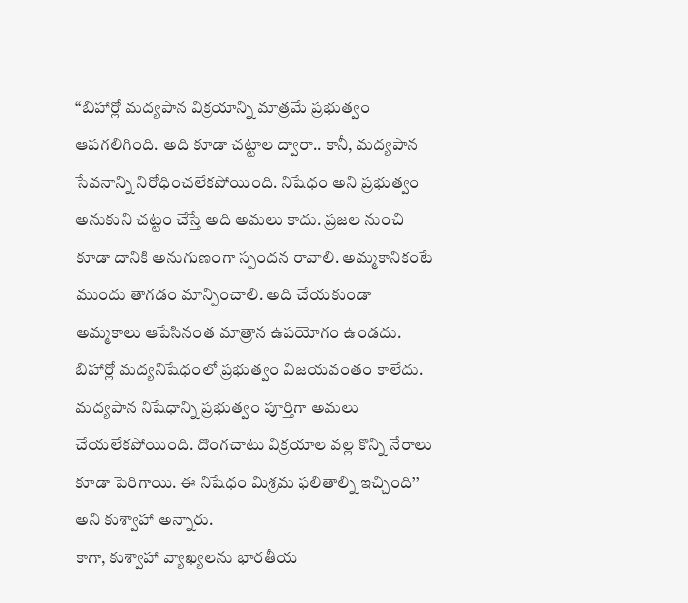‘‘బిహార్లో మద్యపాన విక్రయాన్ని మాత్రమే ప్రభుత్వం ఆపగలిగింది. అది కూడా చట్టాల ద్వారా.. కానీ, మద్యపాన సేవనాన్ని నిరోధించలేకపోయింది. నిషేధం అని ప్రభుత్వం అనుకుని చట్టం చేస్తే అది అమలు కాదు. ప్రజల నుంచి కూడా దానికి అనుగుణంగా స్పందన రావాలి. అమ్మకానికంటే ముందు తాగడం మాన్పించాలి. అది చేయకుండా అమ్మకాలు ఆపేసినంత మాత్రాన ఉపయోగం ఉండదు. బిహార్లో మద్యనిషేధంలో ప్రభుత్వం విజయవంతం కాలేదు. మద్యపాన నిషేధాన్ని ప్రభుత్వం పూర్తిగా అమలు చేయలేకపోయింది. దొంగచాటు విక్రయాల వల్ల కొన్ని నేరాలు కూడా పెరిగాయి. ఈ నిషేధం మిశ్రమ ఫలితాల్ని ఇచ్చింది’’ అని కుశ్వాహా అన్నారు.
కాగా, కుశ్వాహా వ్యాఖ్యలను భారతీయ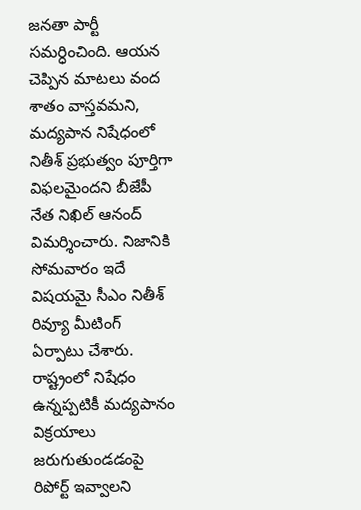జనతా పార్టీ సమర్ధించింది. ఆయన చెప్పిన మాటలు వంద శాతం వాస్తవమని, మద్యపాన నిషేధంలో నితీశ్ ప్రభుత్వం పూర్తిగా విఫలమైందని బీజేపీ నేత నిఖిల్ ఆనంద్ విమర్శించారు. నిజానికి సోమవారం ఇదే విషయమై సీఎం నితీశ్ రివ్యూ మీటింగ్ ఏర్పాటు చేశారు. రాష్ట్రంలో నిషేధం ఉన్నప్పటికీ మద్యపానం విక్రయాలు జరుగుతుండడంపై రిపోర్ట్ ఇవ్వాలని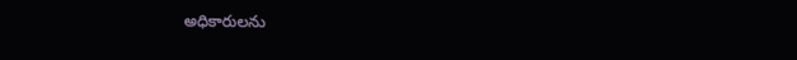అధికారులను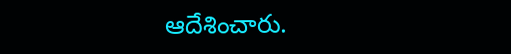ఆదేశించారు.